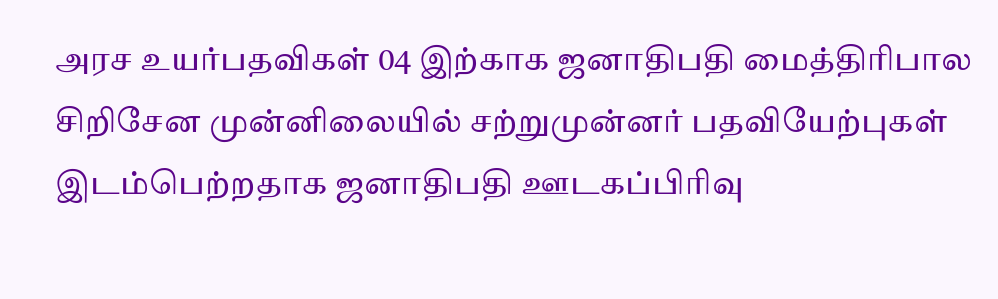அரச உயர்பதவிகள் 04 இற்காக ஜனாதிபதி மைத்திரிபால சிறிசேன முன்னிலையில் சற்றுமுன்னர் பதவியேற்புகள் இடம்பெற்றதாக ஜனாதிபதி ஊடகப்பிரிவு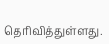தெரிவித்துள்ளது.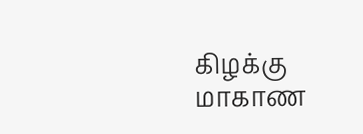கிழக்கு மாகாண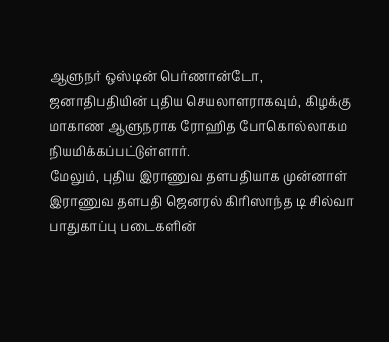ஆளுநர் ஒஸ்டின் பெர்ணான்டோ, ஜனாதிபதியின் புதிய செயலாளராகவும், கிழக்கு மாகாண ஆளுநராக ரோஹித போகொல்லாகம நியமிக்கப்பட்டுள்ளார்.
மேலும், புதிய இராணுவ தளபதியாக முன்னாள் இராணுவ தளபதி ஜெனரல் கிரிஸாந்த டி சில்வா பாதுகாப்பு படைகளின்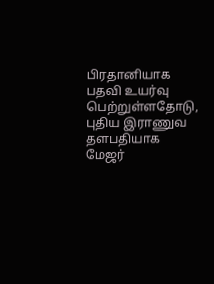பிரதானியாக பதவி உயர்வு பெற்றுள்ளதோடு, புதிய இராணுவ தளபதியாக மேஜர்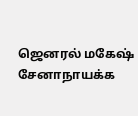ஜெனரல் மகேஷ் சேனாநாயக்க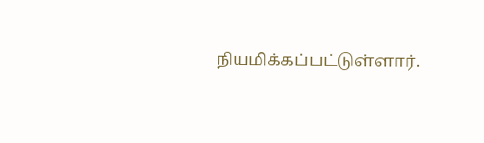நியமிக்கப்பட்டுள்ளார்.